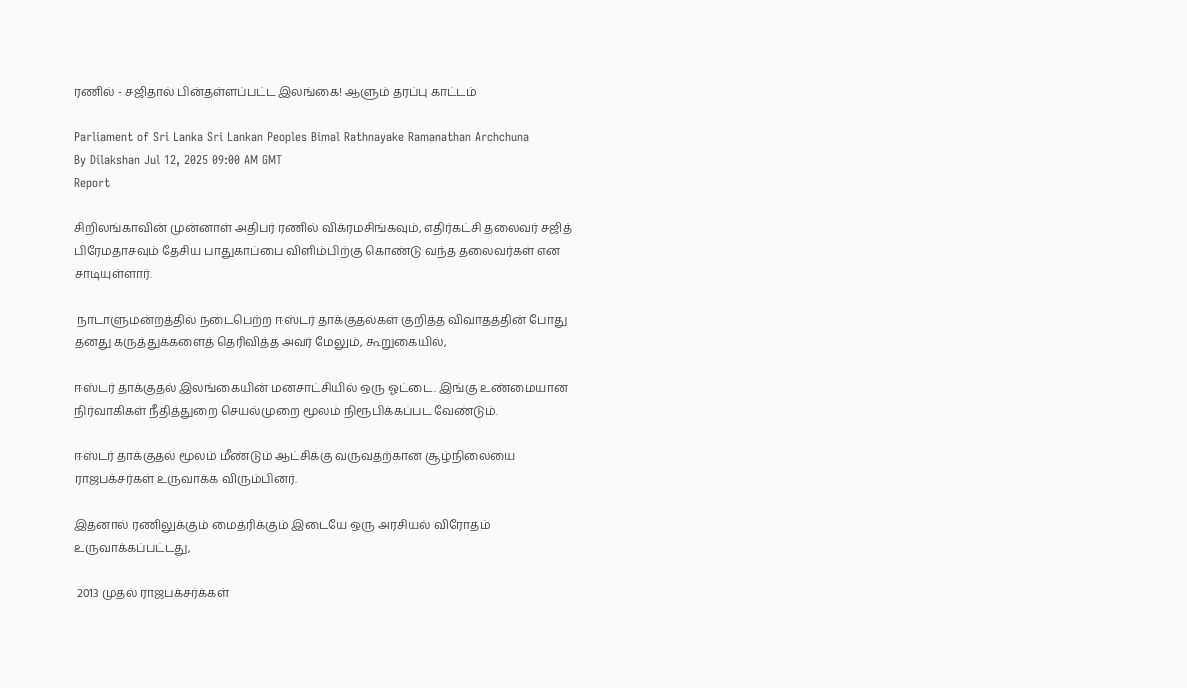ரணில் - சஜிதால் பின்தள்ளப்பட்ட இலங்கை! ஆளும் தரப்பு காட்டம்

Parliament of Sri Lanka Sri Lankan Peoples Bimal Rathnayake Ramanathan Archchuna
By Dilakshan Jul 12, 2025 09:00 AM GMT
Report

சிறிலங்காவின் முன்னாள் அதிபர் ரணில் விக்ரமசிங்கவும், எதிர்கட்சி தலைவர் சஜித் பிரேமதாசவும் தேசிய பாதுகாப்பை விளிம்பிற்கு கொண்டு வந்த தலைவர்கள் என சாடியுள்ளார்.

 நாடாளுமன்றத்தில் நடைபெற்ற ஈஸ்டர் தாக்குதல்கள் குறித்த விவாதத்தின் போது தனது கருத்துக்களைத் தெரிவித்த அவர் மேலும், கூறுகையில்,

ஈஸ்டர் தாக்குதல் இலங்கையின் மனசாட்சியில் ஒரு ஓட்டை. இங்கு உண்மையான நிர்வாகிகள் நீதித்துறை செயல்முறை மூலம் நிரூபிக்கப்பட வேண்டும்.

ஈஸ்டர் தாக்குதல் மூலம் மீண்டும் ஆட்சிக்கு வருவதற்கான சூழ்நிலையை ராஜபக்சர்கள் உருவாக்க விரும்பினர்.

இதனால் ரணிலுக்கும் மைத்ரிக்கும் இடையே ஒரு அரசியல் விரோதம் உருவாக்கப்பட்டது,

 2013 முதல் ராஜபக்சர்க்கள்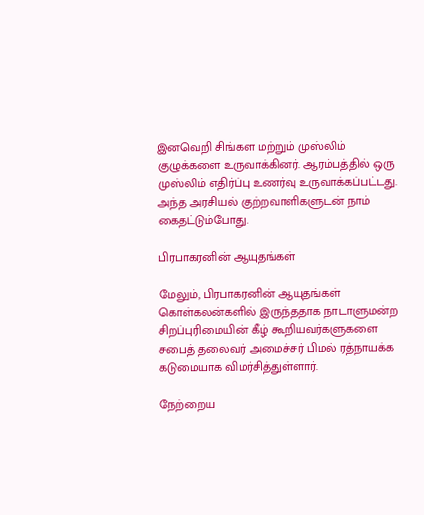இனவெறி சிங்கள மற்றும் முஸ்லிம் குழுக்களை உருவாக்கினர். ஆரம்பத்தில் ஒரு முஸ்லிம் எதிர்ப்பு உணர்வு உருவாக்கப்பட்டது. அந்த அரசியல் குற்றவாளிகளுடன் நாம் கைதட்டும்போது.

பிரபாகரனின் ஆயுதங்கள்

மேலும், பிரபாகரனின் ஆயுதங்கள் கொள்கலன்களில் இருந்ததாக நாடாளுமன்ற சிறப்புரிமையின் கீழ் கூறியவர்களுகளை சபைத் தலைவர் அமைச்சர் பிமல் ரத்நாயக்க கடுமையாக விமர்சித்துள்ளார்.

நேற்றைய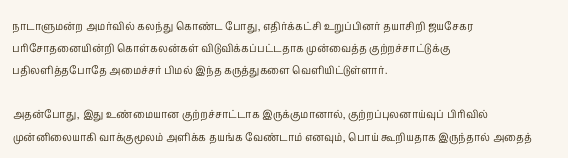நாடாளுமன்ற அமர்வில் கலந்து கொண்ட போது, எதிர்க்கட்சி உறுப்பினர் தயாசிறி ஜயசேகர பரிசோதனையின்றி கொள்கலன்கள் விடுவிக்கப்பட்டதாக முன்வைத்த குற்றச்சாட்டுக்கு பதிலளித்தபோதே அமைச்சர் பிமல் இந்த கருத்துகளை வெளியிட்டுள்ளார்.

அதன்போது, இது உண்மையான குற்றச்சாட்டாக இருக்குமானால், குற்றப்புலனாய்வுப் பிரிவில் முன்னிலையாகி வாக்குமூலம் அளிக்க தயங்க வேண்டாம் எனவும், பொய் கூறியதாக இருந்தால் அதைத்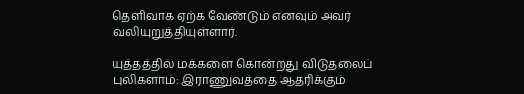தெளிவாக ஏற்க வேண்டும் எனவும் அவர் வலியுறுத்தியுள்ளார்.

யுத்தத்தில் மக்களை கொன்றது விடுதலைப் புலிகளாம்: இராணுவத்தை ஆதரிக்கும்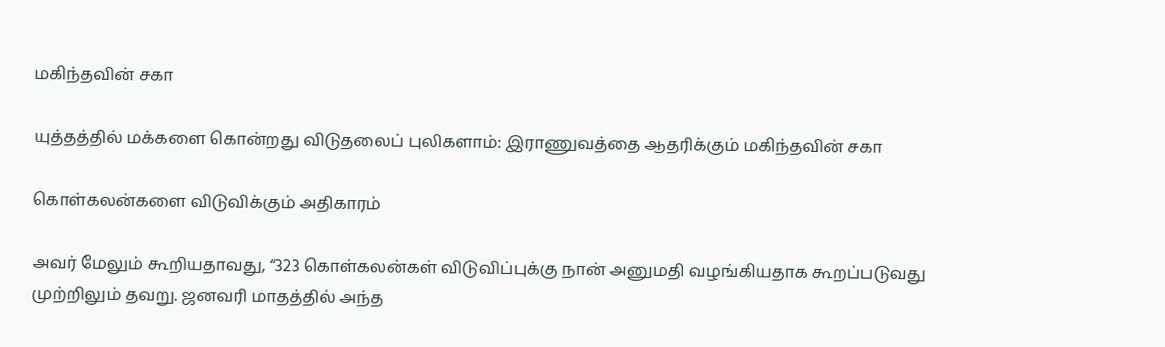மகிந்தவின் சகா

யுத்தத்தில் மக்களை கொன்றது விடுதலைப் புலிகளாம்: இராணுவத்தை ஆதரிக்கும் மகிந்தவின் சகா

கொள்கலன்களை விடுவிக்கும் அதிகாரம்

அவர் மேலும் கூறியதாவது, “323 கொள்கலன்கள் விடுவிப்புக்கு நான் அனுமதி வழங்கியதாக கூறப்படுவது முற்றிலும் தவறு. ஜனவரி மாதத்தில் அந்த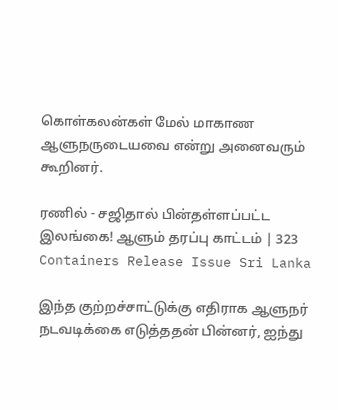கொள்கலன்கள் மேல் மாகாண ஆளுநருடையவை என்று அனைவரும் கூறினர்.

ரணில் - சஜிதால் பின்தள்ளப்பட்ட இலங்கை! ஆளும் தரப்பு காட்டம் | 323 Containers Release Issue Sri Lanka

இந்த குற்றச்சாட்டுக்கு எதிராக ஆளுநர் நடவடிக்கை எடுத்ததன் பின்னர், ஐந்து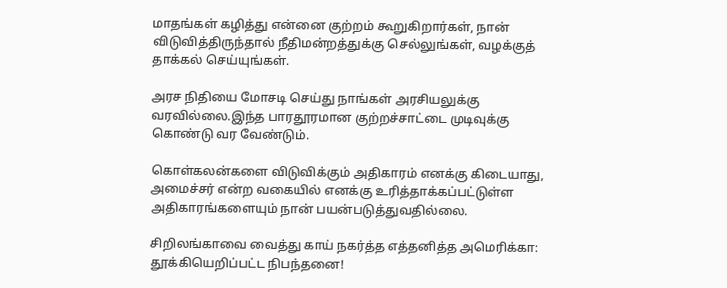மாதங்கள் கழித்து என்னை குற்றம் கூறுகிறார்கள், நான் விடுவித்திருந்தால் நீதிமன்றத்துக்கு செல்லுங்கள், வழக்குத் தாக்கல் செய்யுங்கள்.

அரச நிதியை மோசடி செய்து நாங்கள் அரசியலுக்கு வரவில்லை.இந்த பாரதூரமான குற்றச்சாட்டை முடிவுக்கு கொண்டு வர வேண்டும்.

கொள்கலன்களை விடுவிக்கும் அதிகாரம் எனக்கு கிடையாது, அமைச்சர் என்ற வகையில் எனக்கு உரித்தாக்கப்பட்டுள்ள அதிகாரங்களையும் நான் பயன்படுத்துவதில்லை.

சிறிலங்காவை வைத்து காய் நகர்த்த எத்தனித்த அமெரிக்கா: தூக்கியெறிப்பட்ட நிபந்தனை!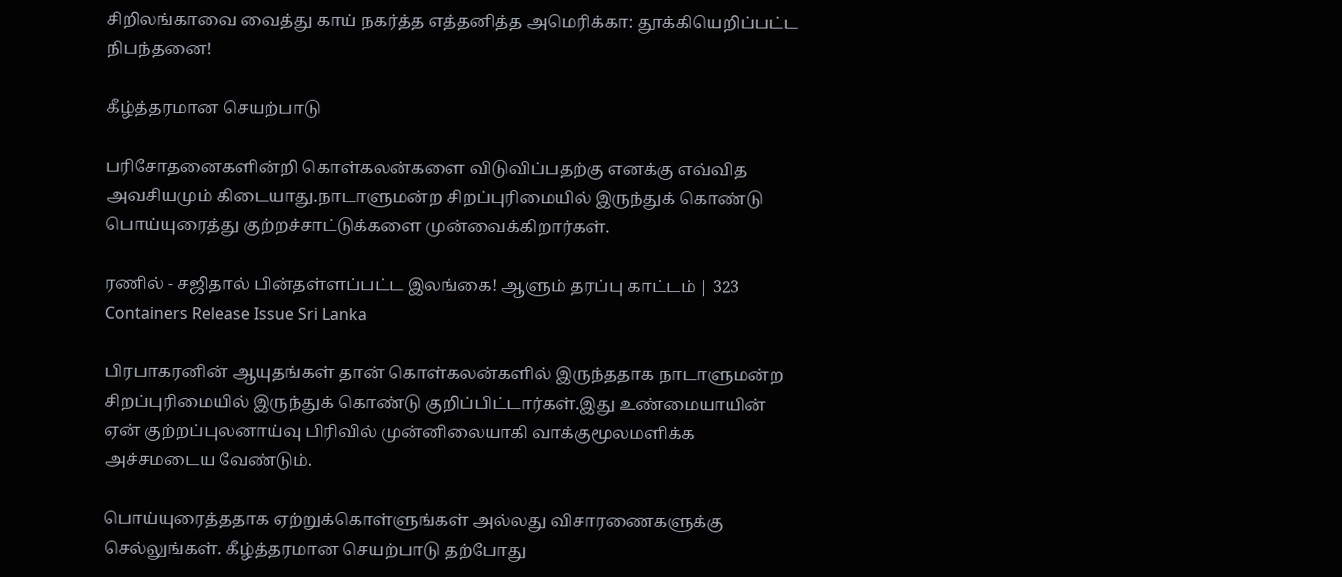சிறிலங்காவை வைத்து காய் நகர்த்த எத்தனித்த அமெரிக்கா: தூக்கியெறிப்பட்ட நிபந்தனை!

கீழ்த்தரமான செயற்பாடு

பரிசோதனைகளின்றி கொள்கலன்களை விடுவிப்பதற்கு எனக்கு எவ்வித அவசியமும் கிடையாது.நாடாளுமன்ற சிறப்புரிமையில் இருந்துக் கொண்டு பொய்யுரைத்து குற்றச்சாட்டுக்களை முன்வைக்கிறார்கள்.

ரணில் - சஜிதால் பின்தள்ளப்பட்ட இலங்கை! ஆளும் தரப்பு காட்டம் | 323 Containers Release Issue Sri Lanka

பிரபாகரனின் ஆயுதங்கள் தான் கொள்கலன்களில் இருந்ததாக நாடாளுமன்ற சிறப்புரிமையில் இருந்துக் கொண்டு குறிப்பிட்டார்கள்.இது உண்மையாயின் ஏன் குற்றப்புலனாய்வு பிரிவில் முன்னிலையாகி வாக்குமூலமளிக்க அச்சமடைய வேண்டும்.

பொய்யுரைத்ததாக ஏற்றுக்கொள்ளுங்கள் அல்லது விசாரணைகளுக்கு செல்லுங்கள். கீழ்த்தரமான செயற்பாடு தற்போது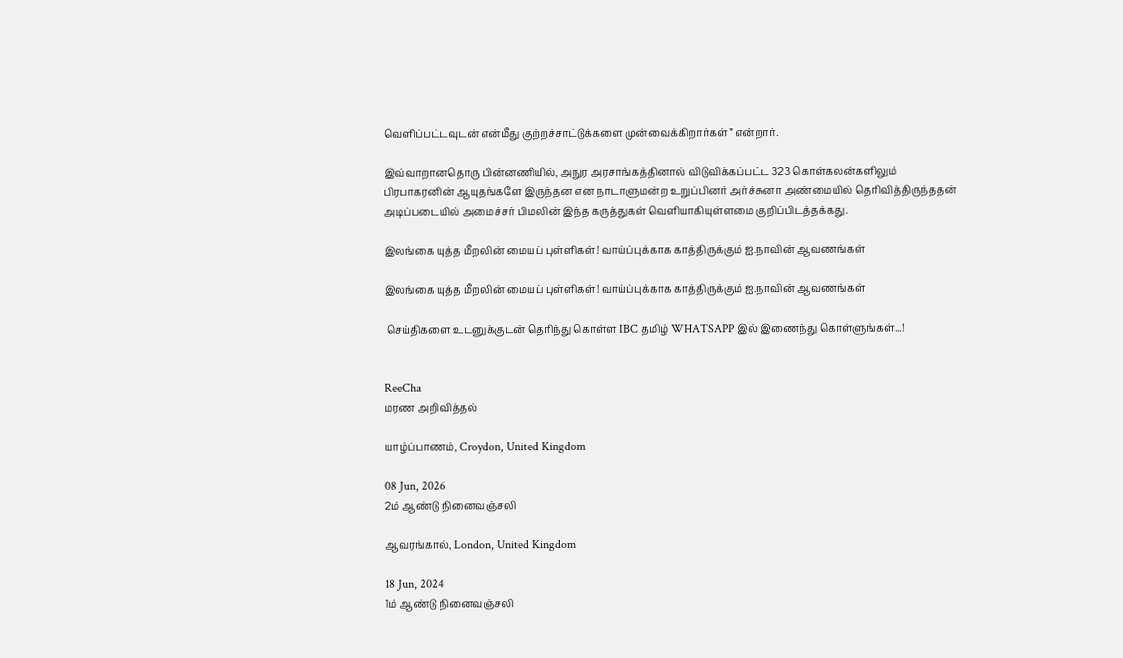வெளிப்பட்டவுடன் என்மீது குற்றச்சாட்டுக்களை முன்வைக்கிறார்கள்” என்றார்.

இவ்வாறானதொரு பின்னணியில், அநுர அரசாங்கத்தினால் விடுவிக்கப்பட்ட 323 கொள்கலன்களிலும் பிரபாகரனின் ஆயுதங்களே இருந்தன என நாடாளுமன்ற உறுப்பினர் அர்ச்சுனா அண்மையில் தெரிவித்திருந்ததன் அடிப்படையில் அமைச்சர் பிமலின் இந்த கருத்துகள் வெளியாகியுள்ளமை குறிப்பிடத்தக்கது.

இலங்கை யுத்த மீறலின் மையப் புள்ளிகள்! வாய்ப்புக்காக காத்திருக்கும் ஐ.நாவின் ஆவணங்கள்

இலங்கை யுத்த மீறலின் மையப் புள்ளிகள்! வாய்ப்புக்காக காத்திருக்கும் ஐ.நாவின் ஆவணங்கள்

 செய்திகளை உடனுக்குடன் தெரிந்து கொள்ள IBC தமிழ் WHATSAPP இல் இணைந்து கொள்ளுங்கள்...!


ReeCha
மரண அறிவித்தல்

யாழ்ப்பாணம், Croydon, United Kingdom

08 Jun, 2026
2ம் ஆண்டு நினைவஞ்சலி

ஆவரங்கால், London, United Kingdom

18 Jun, 2024
1ம் ஆண்டு நினைவஞ்சலி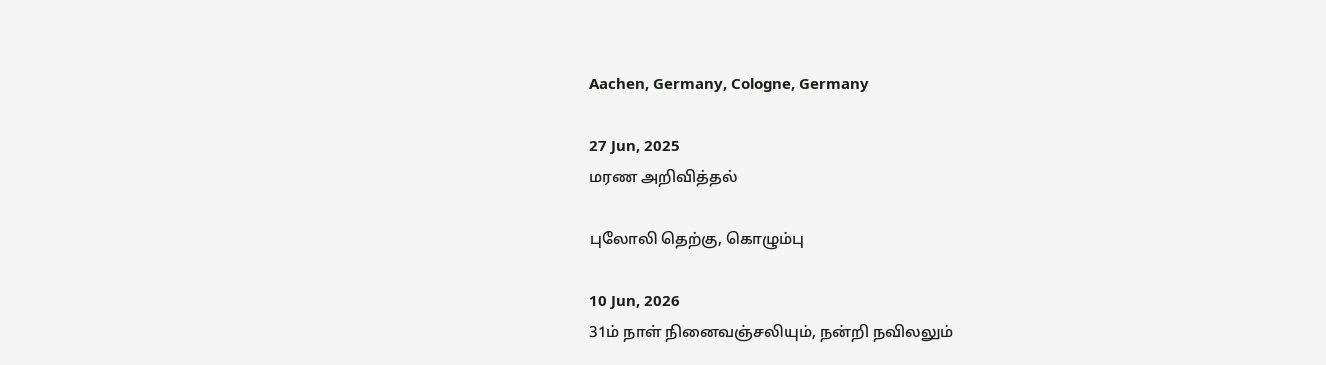Aachen, Germany, Cologne, Germany

27 Jun, 2025
மரண அறிவித்தல்

புலோலி தெற்கு, கொழும்பு

10 Jun, 2026
31ம் நாள் நினைவஞ்சலியும், நன்றி நவிலலும்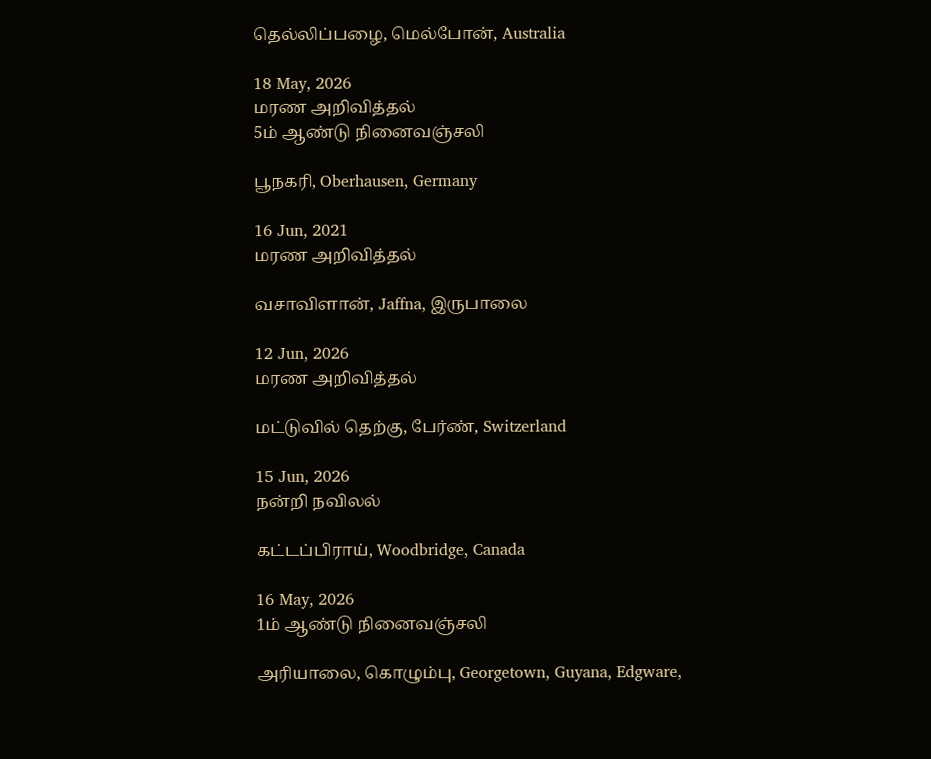தெல்லிப்பழை, மெல்போன், Australia

18 May, 2026
மரண அறிவித்தல்
5ம் ஆண்டு நினைவஞ்சலி

பூநகரி, Oberhausen, Germany

16 Jun, 2021
மரண அறிவித்தல்

வசாவிளான், Jaffna, இருபாலை

12 Jun, 2026
மரண அறிவித்தல்

மட்டுவில் தெற்கு, பேர்ண், Switzerland

15 Jun, 2026
நன்றி நவிலல்

கட்டப்பிராய், Woodbridge, Canada

16 May, 2026
1ம் ஆண்டு நினைவஞ்சலி

அரியாலை, கொழும்பு, Georgetown, Guyana, Edgware,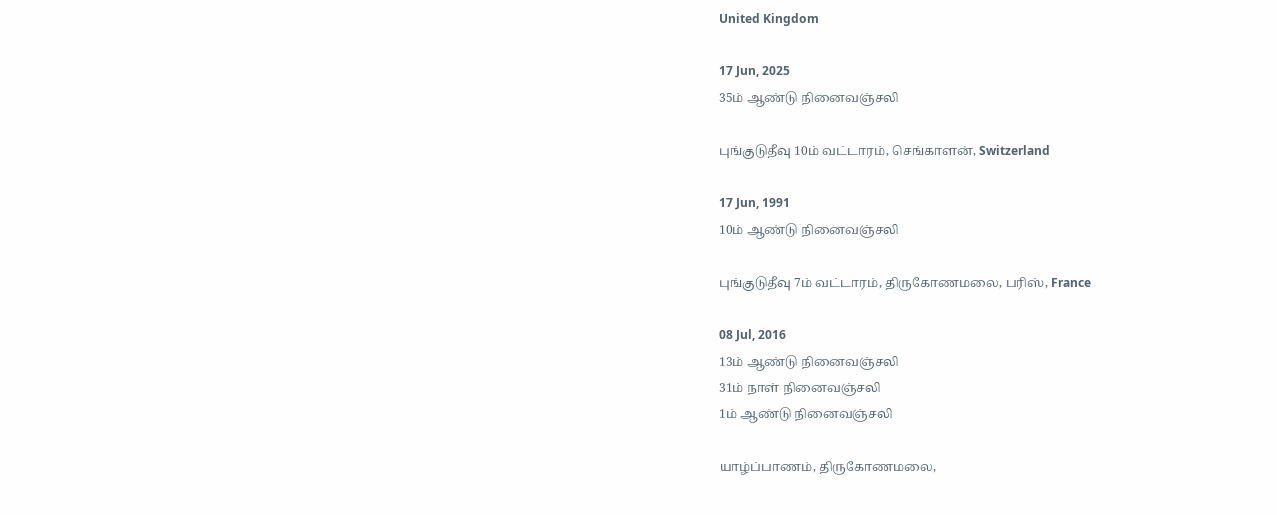United Kingdom

17 Jun, 2025
35ம் ஆண்டு நினைவஞ்சலி

புங்குடுதீவு 10ம் வட்டாரம், செங்காளன், Switzerland

17 Jun, 1991
10ம் ஆண்டு நினைவஞ்சலி

புங்குடுதீவு 7ம் வட்டாரம், திருகோணமலை, பரிஸ், France

08 Jul, 2016
13ம் ஆண்டு நினைவஞ்சலி
31ம் நாள் நினைவஞ்சலி
1ம் ஆண்டு நினைவஞ்சலி

யாழ்ப்பாணம், திருகோணமலை,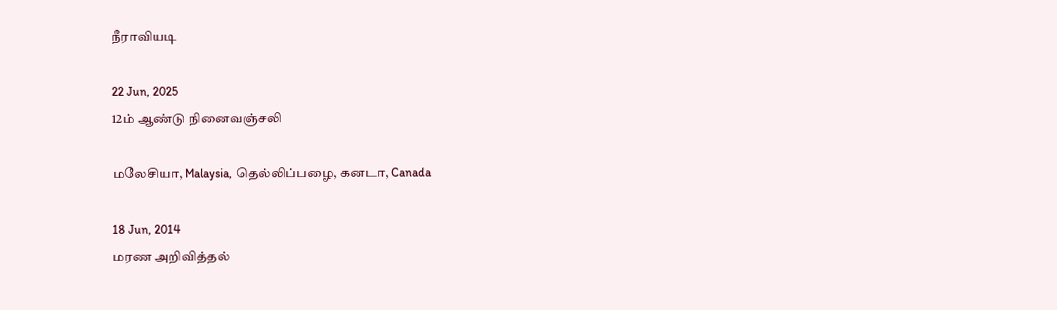நீராவியடி

22 Jun, 2025
12ம் ஆண்டு நினைவஞ்சலி

மலேசியா, Malaysia, தெல்லிப்பழை, கனடா, Canada

18 Jun, 2014
மரண அறிவித்தல்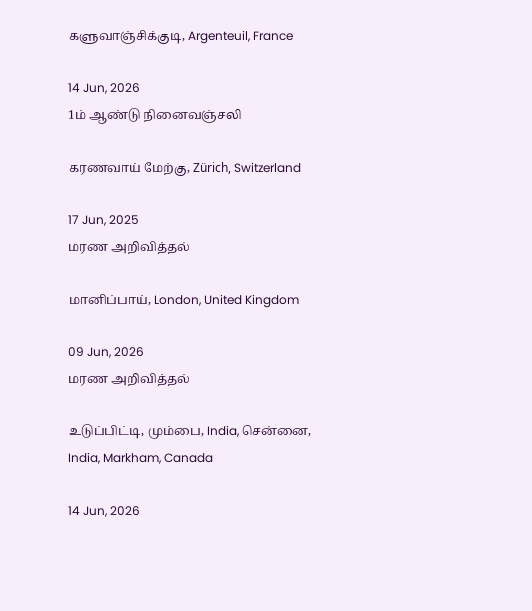களுவாஞ்சிக்குடி, Argenteuil, France

14 Jun, 2026
1ம் ஆண்டு நினைவஞ்சலி

கரணவாய் மேற்கு, Zürich, Switzerland

17 Jun, 2025
மரண அறிவித்தல்

மானிப்பாய், London, United Kingdom

09 Jun, 2026
மரண அறிவித்தல்

உடுப்பிட்டி, மும்பை, India, சென்னை, India, Markham, Canada

14 Jun, 2026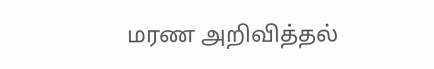மரண அறிவித்தல்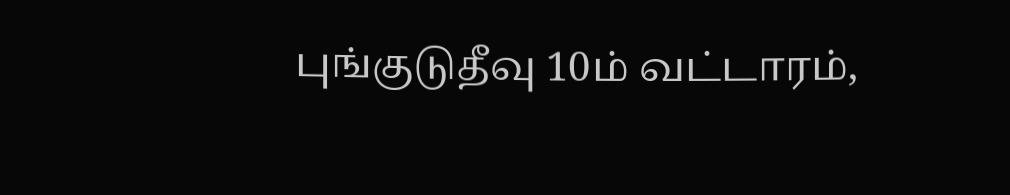புங்குடுதீவு 10ம் வட்டாரம்,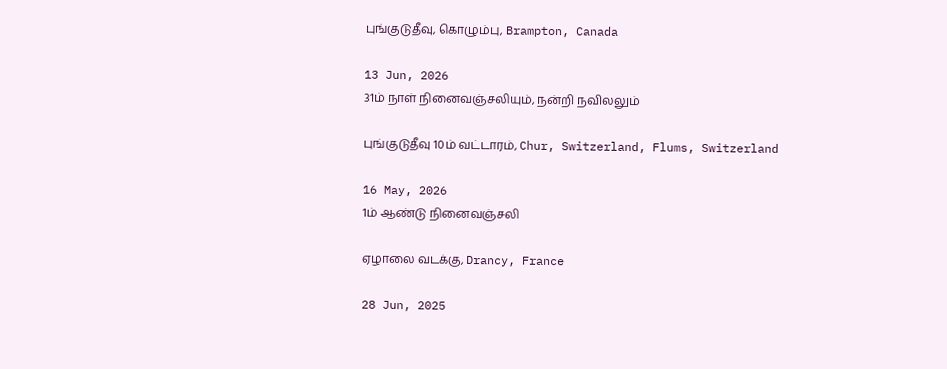புங்குடுதீவு, கொழும்பு, Brampton, Canada

13 Jun, 2026
31ம் நாள் நினைவஞ்சலியும், நன்றி நவிலலும்

புங்குடுதீவு 10ம் வட்டாரம், Chur, Switzerland, Flums, Switzerland

16 May, 2026
1ம் ஆண்டு நினைவஞ்சலி

ஏழாலை வடக்கு, Drancy, France

28 Jun, 2025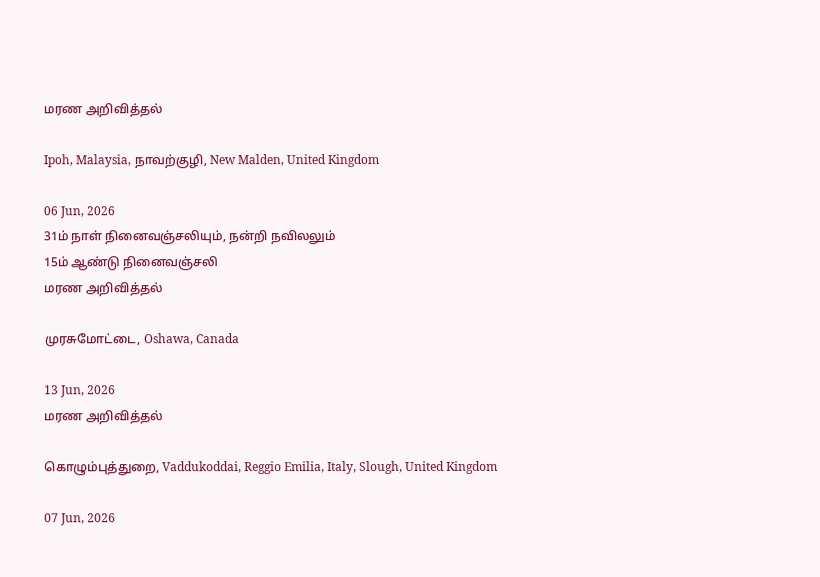மரண அறிவித்தல்

Ipoh, Malaysia, நாவற்குழி, New Malden, United Kingdom

06 Jun, 2026
31ம் நாள் நினைவஞ்சலியும், நன்றி நவிலலும்
15ம் ஆண்டு நினைவஞ்சலி
மரண அறிவித்தல்

முரசுமோட்டை, Oshawa, Canada

13 Jun, 2026
மரண அறிவித்தல்

கொழும்புத்துறை, Vaddukoddai, Reggio Emilia, Italy, Slough, United Kingdom

07 Jun, 2026